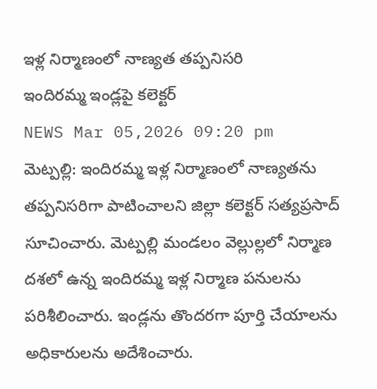ఇళ్ల నిర్మాణంలో నాణ్యత తప్పనిసరి
ఇందిరమ్మ ఇండ్లపై కలెక్టర్
NEWS Mar 05,2026 09:20 pm
మెట్పల్లి: ఇందిరమ్మ ఇళ్ల నిర్మాణంలో నాణ్యతను తప్పనిసరిగా పాటించాలని జిల్లా కలెక్టర్ సత్యప్రసాద్ సూచించారు. మెట్పల్లి మండలం వెల్లుల్లలో నిర్మాణ దశలో ఉన్న ఇందిరమ్మ ఇళ్ల నిర్మాణ పనులను పరిశీలించారు. ఇండ్లను తొందరగా పూర్తి చేయాలను అధికారులను అదేశించారు.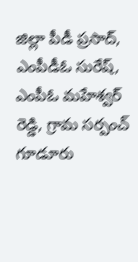జిల్లా పీడీ ప్రసాద్, ఎంపీడీఓ సురేష్, ఎంపీఓ మహేశ్వర్ రెడ్డి, గ్రామ సర్పంచ్ గూడూరు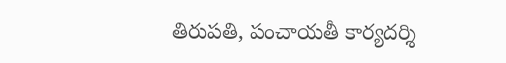తిరుపతి, పంచాయతీ కార్యదర్శి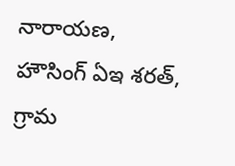నారాయణ, హౌసింగ్ ఏఇ శరత్, గ్రామ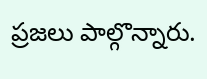ప్రజలు పాల్గొన్నారు.